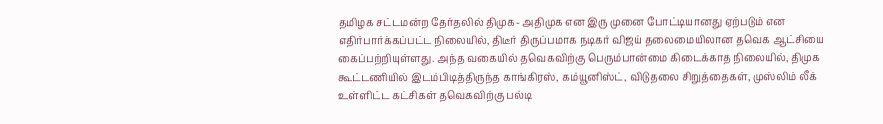தமிழக சட்டமன்ற தேர்தலில் திமுக- அதிமுக என இரு முனை போட்டியானது ஏற்படும் என எதிர்பார்க்கப்பட்ட நிலையில், திடீர் திருப்பமாக நடிகர் விஜய் தலைமையிலான தவெக ஆட்சியை கைப்பற்றியுள்ளது. அந்த வகையில் தவெகவிற்கு பெரும்பான்மை கிடைக்காத நிலையில், திமுக கூட்டணியில் இடம்பிடித்திருந்த காங்கிரஸ், கம்யூனிஸ்ட், விடுதலை சிறுத்தைகள், முஸ்லிம் லீக் உள்ளிட்ட கட்சிகள் தவெகவிற்கு பல்டி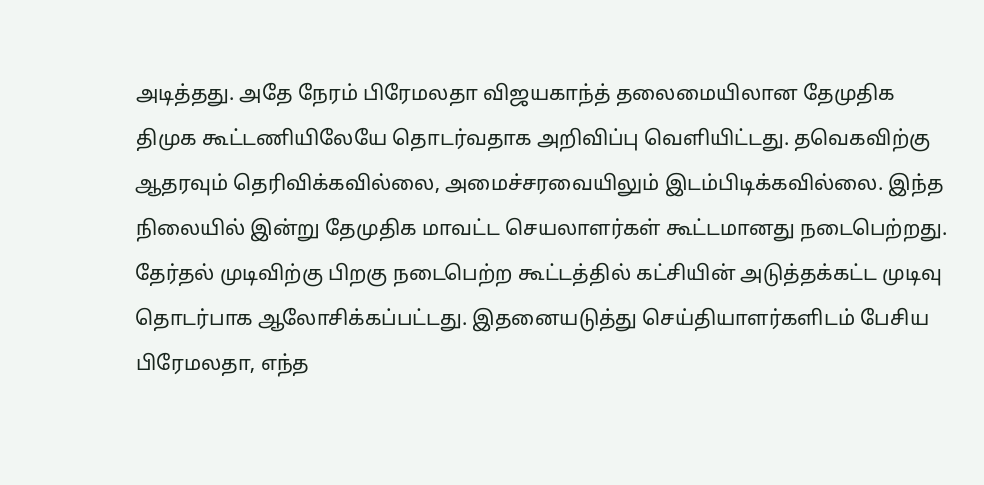அடித்தது. அதே நேரம் பிரேமலதா விஜயகாந்த் தலைமையிலான தேமுதிக திமுக கூட்டணியிலேயே தொடர்வதாக அறிவிப்பு வெளியிட்டது. தவெகவிற்கு ஆதரவும் தெரிவிக்கவில்லை, அமைச்சரவையிலும் இடம்பிடிக்கவில்லை. இந்த நிலையில் இன்று தேமுதிக மாவட்ட செயலாளர்கள் கூட்டமானது நடைபெற்றது.
தேர்தல் முடிவிற்கு பிறகு நடைபெற்ற கூட்டத்தில் கட்சியின் அடுத்தக்கட்ட முடிவு தொடர்பாக ஆலோசிக்கப்பட்டது. இதனையடுத்து செய்தியாளர்களிடம் பேசிய பிரேமலதா, எந்த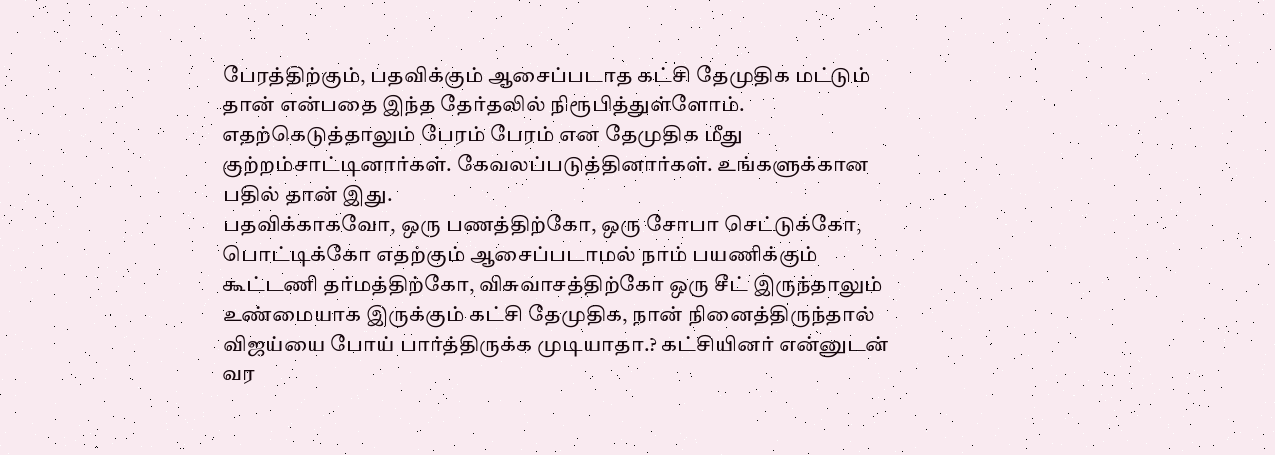பேரத்திற்கும், பதவிக்கும் ஆசைப்படாத கட்சி தேமுதிக மட்டும் தான் என்பதை இந்த தேர்தலில் நிரூபித்துள்ளோம். எதற்கெடுத்தாலும் பேரம் பேரம் என தேமுதிக மீது குற்றம்சாட்டினார்கள். கேவலப்படுத்தினார்கள். உங்களுக்கான பதில் தான் இது.
பதவிக்காகவோ, ஒரு பணத்திற்கோ, ஒரு சோபா செட்டுக்கோ, பொட்டிக்கோ எதற்கும் ஆசைப்படாமல் நாம் பயணிக்கும் கூட்டணி தர்மத்திற்கோ, விசுவாசத்திற்கோ ஒரு சீட் இருந்தாலும் உண்மையாக இருக்கும் கட்சி தேமுதிக, நான் நினைத்திருந்தால் விஜய்யை போய் பார்த்திருக்க முடியாதா.? கட்சியினர் என்னுடன் வர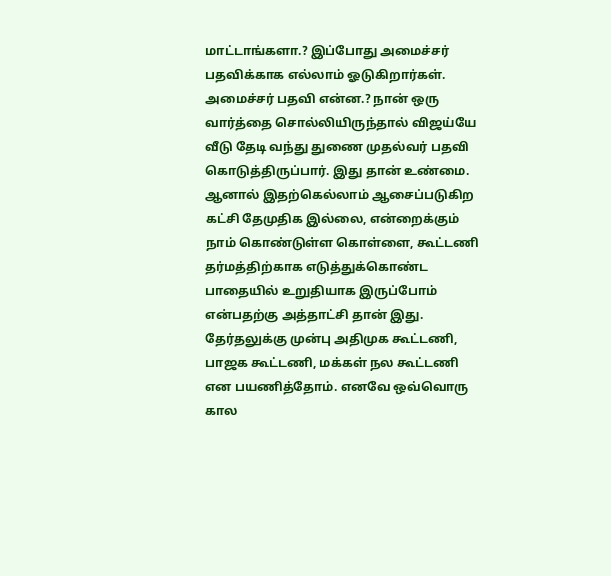மாட்டாங்களா.? இப்போது அமைச்சர் பதவிக்காக எல்லாம் ஓடுகிறார்கள். அமைச்சர் பதவி என்ன.? நான் ஒரு வார்த்தை சொல்லியிருந்தால் விஜய்யே வீடு தேடி வந்து துணை முதல்வர் பதவி கொடுத்திருப்பார். இது தான் உண்மை.
ஆனால் இதற்கெல்லாம் ஆசைப்படுகிற கட்சி தேமுதிக இல்லை, என்றைக்கும் நாம் கொண்டுள்ள கொள்ளை, கூட்டணி தர்மத்திற்காக எடுத்துக்கொண்ட பாதையில் உறுதியாக இருப்போம் என்பதற்கு அத்தாட்சி தான் இது. தேர்தலுக்கு முன்பு அதிமுக கூட்டணி, பாஜக கூட்டணி, மக்கள் நல கூட்டணி என பயணித்தோம். எனவே ஒவ்வொரு கால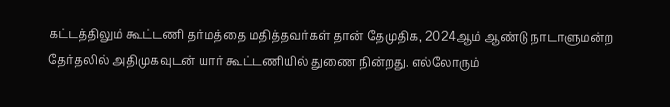கட்டத்திலும் கூட்டணி தர்மத்தை மதித்தவர்கள் தான் தேமுதிக, 2024ஆம் ஆண்டு நாடாளுமன்ற தேர்தலில் அதிமுகவுடன் யார் கூட்டணியில் துணை நின்றது. எல்லோரும்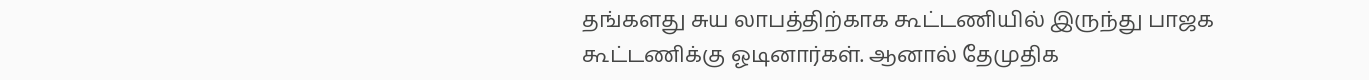தங்களது சுய லாபத்திற்காக கூட்டணியில் இருந்து பாஜக கூட்டணிக்கு ஓடினார்கள். ஆனால் தேமுதிக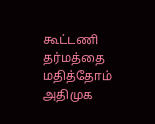கூட்டணி தர்மத்தை மதித்தோம் அதிமுக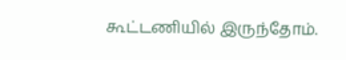கூட்டணியில் இருந்தோம்.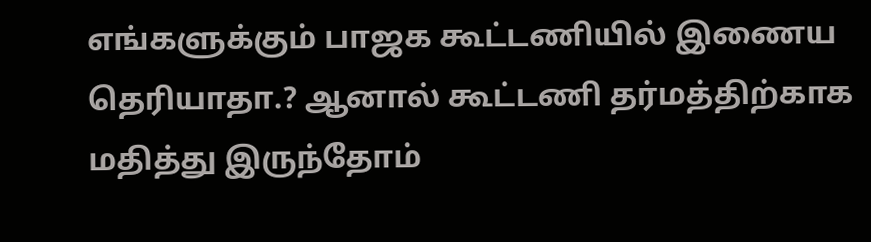எங்களுக்கும் பாஜக கூட்டணியில் இணைய தெரியாதா.? ஆனால் கூட்டணி தர்மத்திற்காக மதித்து இருந்தோம்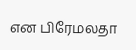என பிரேமலதா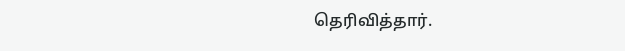தெரிவித்தார்.